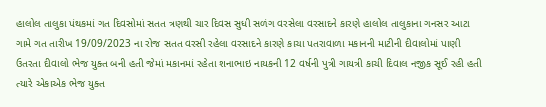હાલોલ તાલુકા પંથકમાં ગત દિવસોમાં સતત ત્રણથી ચાર દિવસ સુધી સળંગ વરસેલા વરસાદને કારણે હાલોલ તાલુકાના ગનસર આટા ગામે ગત તારીખ 19/09/2023 ના રોજ સતત વરસી રહેલા વરસાદને કારણે કાચા પતરાવાળા મકાનની માટીની દીવાલોમાં પાણી ઉતરતા દીવાલો ભેજ યુક્ત બની હતી જેમાં મકાનમાં રહેતા શનાભાઇ નાયકની 12 વર્ષની પુત્રી ગાયત્રી કાચી દિવાલ નજીક સૂઈ રહી હતી ત્યારે એકાએક ભેજ યુક્ત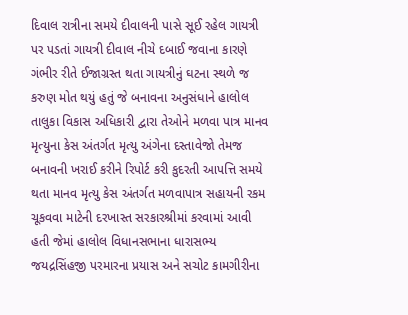દિવાલ રાત્રીના સમયે દીવાલની પાસે સૂઈ રહેલ ગાયત્રી પર પડતાં ગાયત્રી દીવાલ નીચે દબાઈ જવાના કારણે ગંભીર રીતે ઈજાગ્રસ્ત થતા ગાયત્રીનું ઘટના સ્થળે જ કરુણ મોત થયું હતું જે બનાવના અનુસંધાને હાલોલ તાલુકા વિકાસ અધિકારી દ્વારા તેઓને મળવા પાત્ર માનવ મૃત્યુના કેસ અંતર્ગત મૃત્યુ અંગેના દસ્તાવેજો તેમજ બનાવની ખરાઈ કરીને રિપોર્ટ કરી કુદરતી આપત્તિ સમયે થતા માનવ મૃત્યુ કેસ અંતર્ગત મળવાપાત્ર સહાયની રકમ ચૂકવવા માટેની દરખાસ્ત સરકારશ્રીમાં કરવામાં આવી હતી જેમાં હાલોલ વિધાનસભાના ધારાસભ્ય જયદ્રસિંહજી પરમારના પ્રયાસ અને સચોટ કામગીરીના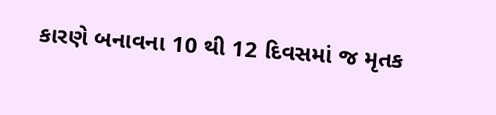કારણે બનાવના 10 થી 12 દિવસમાં જ મૃતક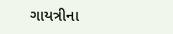ગાયત્રીના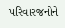પરિવારજનોને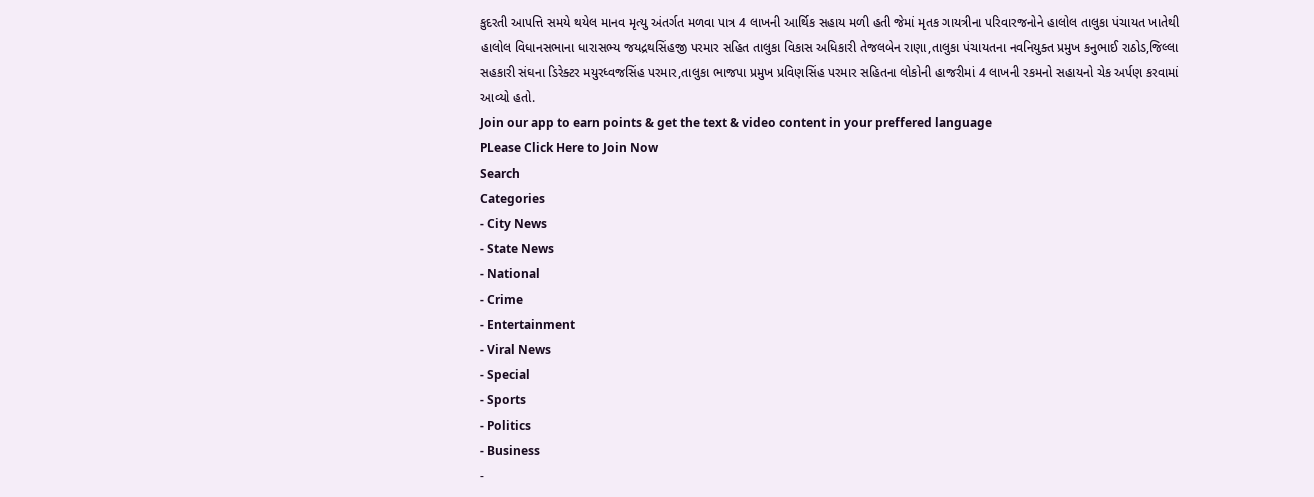કુદરતી આપત્તિ સમયે થયેલ માનવ મૃત્યુ અંતર્ગત મળવા પાત્ર 4 લાખની આર્થિક સહાય મળી હતી જેમાં મૃતક ગાયત્રીના પરિવારજનોને હાલોલ તાલુકા પંચાયત ખાતેથી હાલોલ વિધાનસભાના ધારાસભ્ય જયદ્રથસિંહજી પરમાર સહિત તાલુકા વિકાસ અધિકારી તેજલબેન રાણા,તાલુકા પંચાયતના નવનિયુક્ત પ્રમુખ કનુભાઈ રાઠોડ,જિલ્લા સહકારી સંઘના ડિરેક્ટર મયુરધ્વજસિંહ પરમાર,તાલુકા ભાજપા પ્રમુખ પ્રવિણસિંહ પરમાર સહિતના લોકોની હાજરીમાં 4 લાખની રકમનો સહાયનો ચેક અર્પણ કરવામાં આવ્યો હતો.
Join our app to earn points & get the text & video content in your preffered language
PLease Click Here to Join Now
Search
Categories
- City News
- State News
- National
- Crime
- Entertainment
- Viral News
- Special
- Sports
- Politics
- Business
-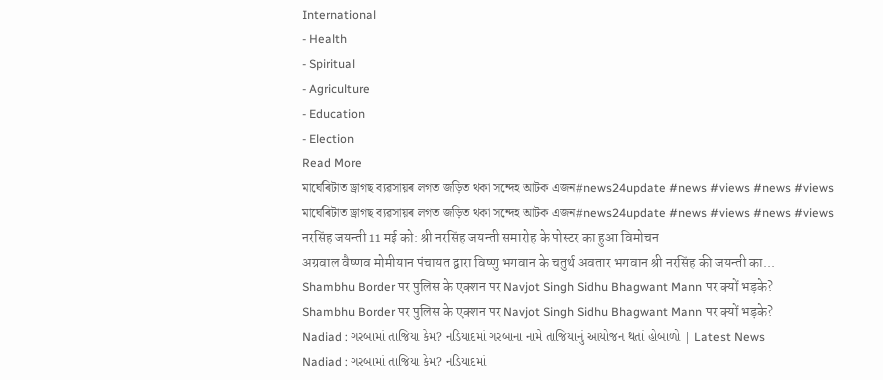International
- Health
- Spiritual
- Agriculture
- Education
- Election
Read More
মাৰ্ঘেৰিটাত ড্ৰাগছ ব্যৱসায়ৰ লগত জড়িত থকা সন্দেহ আটক এজন#news24update #news #views #news #views
মাৰ্ঘেৰিটাত ড্ৰাগছ ব্যৱসায়ৰ লগত জড়িত থকা সন্দেহ আটক এজন#news24update #news #views #news #views
नरसिंह जयन्ती 11 मई को: श्री नरसिंह जयन्ती समारोह के पोस्टर का हुआ विमोचन
अग्रवाल वैष्णव मोमीयान पंचायत द्वारा विष्णु भगवान के चतुर्थ अवतार भगवान श्री नरसिंह की जयन्ती का...
Shambhu Border पर पुलिस के एक्शन पर Navjot Singh Sidhu Bhagwant Mann पर क्यों भड़के?
Shambhu Border पर पुलिस के एक्शन पर Navjot Singh Sidhu Bhagwant Mann पर क्यों भड़के?
Nadiad : ગરબામાં તાજિયા કેમ? નડિયાદમાં ગરબાના નામે તાજિયાનું આયોજન થતાં હોબાળો | Latest News
Nadiad : ગરબામાં તાજિયા કેમ? નડિયાદમાં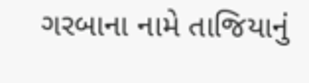ગરબાના નામે તાજિયાનું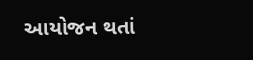આયોજન થતાં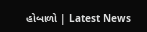હોબાળો | Latest News